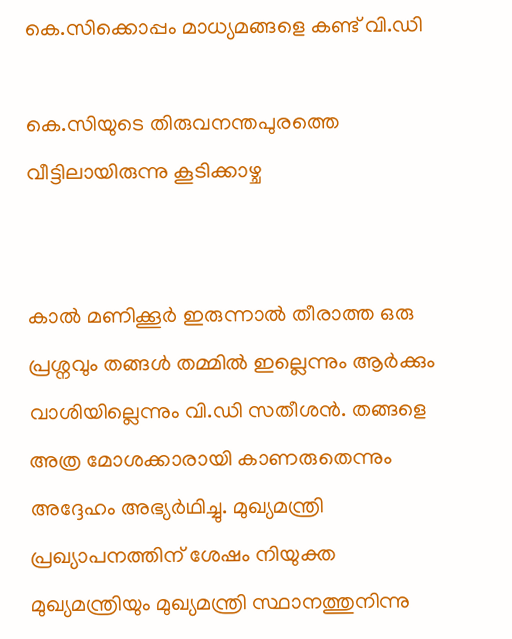കെ.സിക്കൊപ്പം മാധ്യമങ്ങളെ കണ്ട് വി.ഡി

കെ.സിയുടെ തിരുവനന്തപുരത്തെ വീട്ടിലായിരുന്നു കൂടിക്കാഴ്ച


കാൽ മണിക്കൂർ ഇരുന്നാൽ തീരാത്ത ഒരു പ്രശ്നവും തങ്ങൾ തമ്മിൽ ഇല്ലെന്നും ആർക്കും വാശിയില്ലെന്നും വി.ഡി സതീശൻ. തങ്ങളെ അത്ര മോശക്കാരായി കാണരുതെന്നും അദ്ദേഹം അഭ്യർഥിച്ചു. മുഖ്യമന്ത്രി പ്രഖ്യാപനത്തിന് ശേഷം നിയുക്ത മുഖ്യമന്ത്രിയും മുഖ്യമന്ത്രി സ്ഥാനത്തുനിന്നു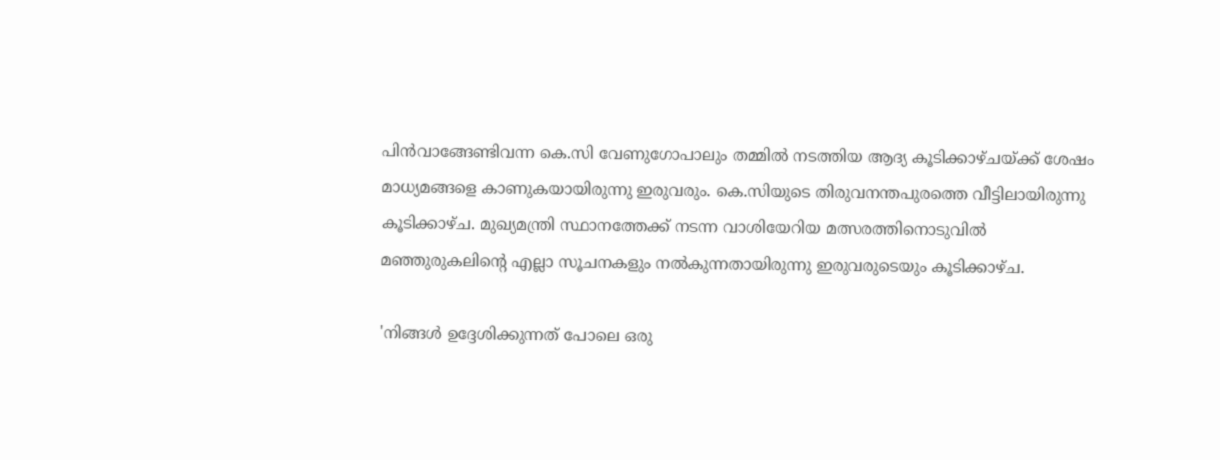പിൻവാങ്ങേണ്ടിവന്ന കെ.സി വേണുഗോപാലും തമ്മിൽ നടത്തിയ ആദ്യ കൂടിക്കാഴ്ചയ്ക്ക് ശേഷം മാധ്യമങ്ങളെ കാണുകയായിരുന്നു ഇരുവരും. കെ.സിയുടെ തിരുവനന്തപുരത്തെ വീട്ടിലായിരുന്നു കൂടിക്കാഴ്ച. മുഖ്യമന്ത്രി സ്ഥാനത്തേക്ക് നടന്ന വാശിയേറിയ മത്സരത്തിനൊടുവിൽ മഞ്ഞുരുകലിന്റെ എല്ലാ സൂചനകളും നൽകുന്നതായിരുന്നു ഇരുവരുടെയും കൂടിക്കാഴ്ച.

'നിങ്ങൾ ഉദ്ദേശിക്കുന്നത് പോലെ ഒരു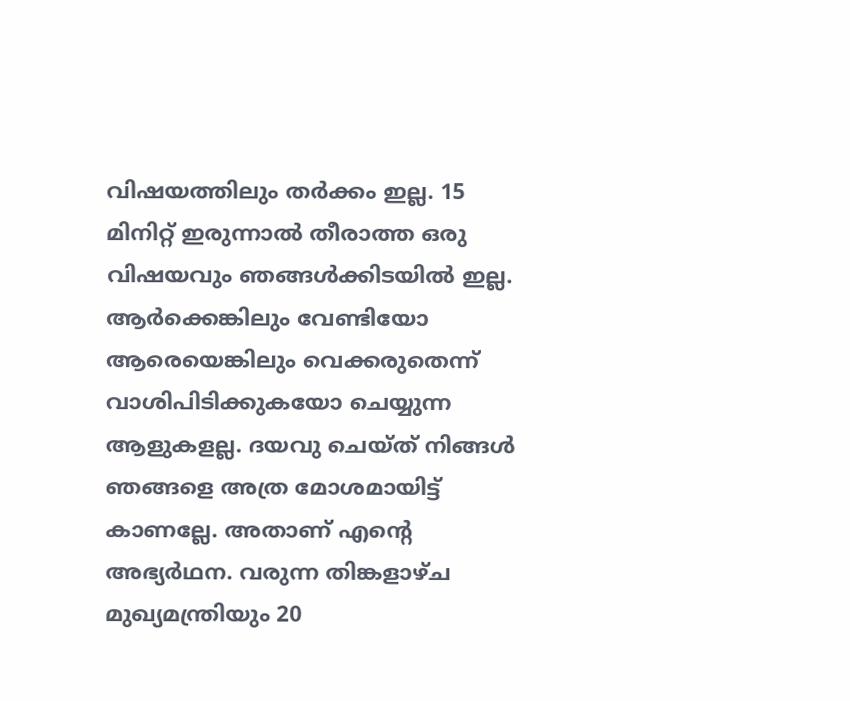വിഷയത്തിലും തർക്കം ഇല്ല. 15 മിനിറ്റ് ഇരുന്നാൽ തീരാത്ത ഒരു വിഷയവും ഞങ്ങൾക്കിടയിൽ ഇല്ല. ആർക്കെങ്കിലും വേണ്ടിയോ ആരെയെങ്കിലും വെക്കരുതെന്ന് വാശിപിടിക്കുകയോ ചെയ്യുന്ന ആളുകളല്ല. ദയവു ചെയ്ത് നിങ്ങൾ ഞങ്ങളെ അത്ര മോശമായിട്ട് കാണല്ലേ. അതാണ് എന്റെ അഭ്യർഥന. വരുന്ന തിങ്കളാഴ്ച മുഖ്യമന്ത്രിയും 20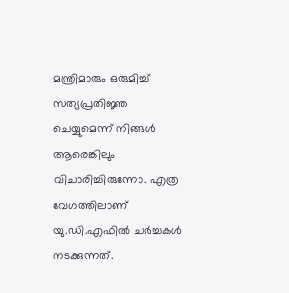മന്ത്രിമാരും ഒരുമിച്ച് സത്യപ്രതിജ്ഞ ചെയ്യുമെന്ന് നിങ്ങൾ ആരെങ്കിലും വിചാരിച്ചിരുന്നോ. എത്ര വേഗത്തിലാണ് യു.ഡി.എഫിൽ ചർച്ചകൾ നടക്കുന്നത്.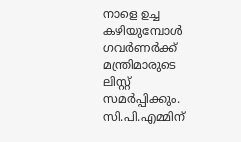നാളെ ഉച്ച കഴിയുമ്പോൾ ഗവർണർക്ക് മന്ത്രിമാരുടെ ലിസ്റ്റ് സമർപ്പിക്കും. സി.പി.എമ്മിന്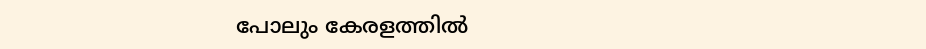പോലും കേരളത്തിൽ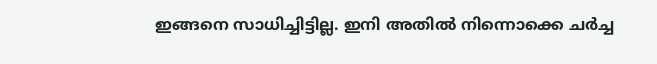ഇങ്ങനെ സാധിച്ചിട്ടില്ല. ഇനി അതിൽ നിന്നൊക്കെ ചർച്ച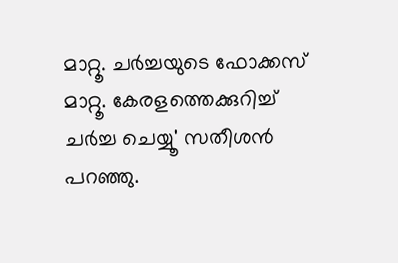മാറ്റൂ. ചർച്ചയുടെ ഫോക്കസ് മാറ്റൂ. കേരളത്തെക്കുറിച്ച് ചർച്ച ചെയ്യൂ' സതീശൻ പറഞ്ഞു.